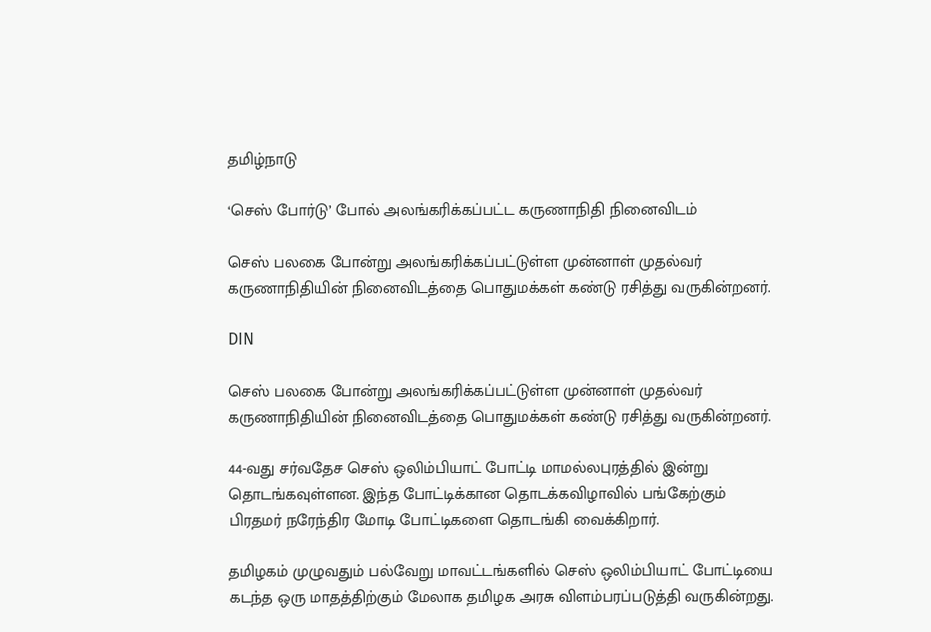தமிழ்நாடு

‘செஸ் போர்டு’ போல் அலங்கரிக்கப்பட்ட கருணாநிதி நினைவிடம்

செஸ் பலகை போன்று அலங்கரிக்கப்பட்டுள்ள முன்னாள் முதல்வர் கருணாநிதியின் நினைவிடத்தை பொதுமக்கள் கண்டு ரசித்து வருகின்றனர்.

DIN

செஸ் பலகை போன்று அலங்கரிக்கப்பட்டுள்ள முன்னாள் முதல்வர் கருணாநிதியின் நினைவிடத்தை பொதுமக்கள் கண்டு ரசித்து வருகின்றனர்.

44-வது சர்வதேச செஸ் ஒலிம்பியாட் போட்டி மாமல்லபுரத்தில் இன்று தொடங்கவுள்ளன. இந்த போட்டிக்கான தொடக்கவிழாவில் பங்கேற்கும் பிரதமர் நரேந்திர மோடி போட்டிகளை தொடங்கி வைக்கிறார்.

தமிழகம் முழுவதும் பல்வேறு மாவட்டங்களில் செஸ் ஒலிம்பியாட் போட்டியை கடந்த ஒரு மாதத்திற்கும் மேலாக தமிழக அரசு விளம்பரப்படுத்தி வருகின்றது.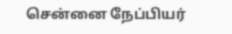சென்னை நேப்பியர்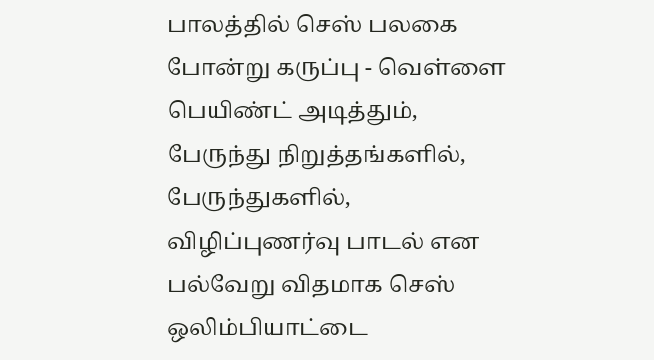பாலத்தில் செஸ் பலகை போன்று கருப்பு - வெள்ளை பெயிண்ட் அடித்தும், பேருந்து நிறுத்தங்களில், பேருந்துகளில், விழிப்புணர்வு பாடல் என பல்வேறு விதமாக செஸ் ஒலிம்பியாட்டை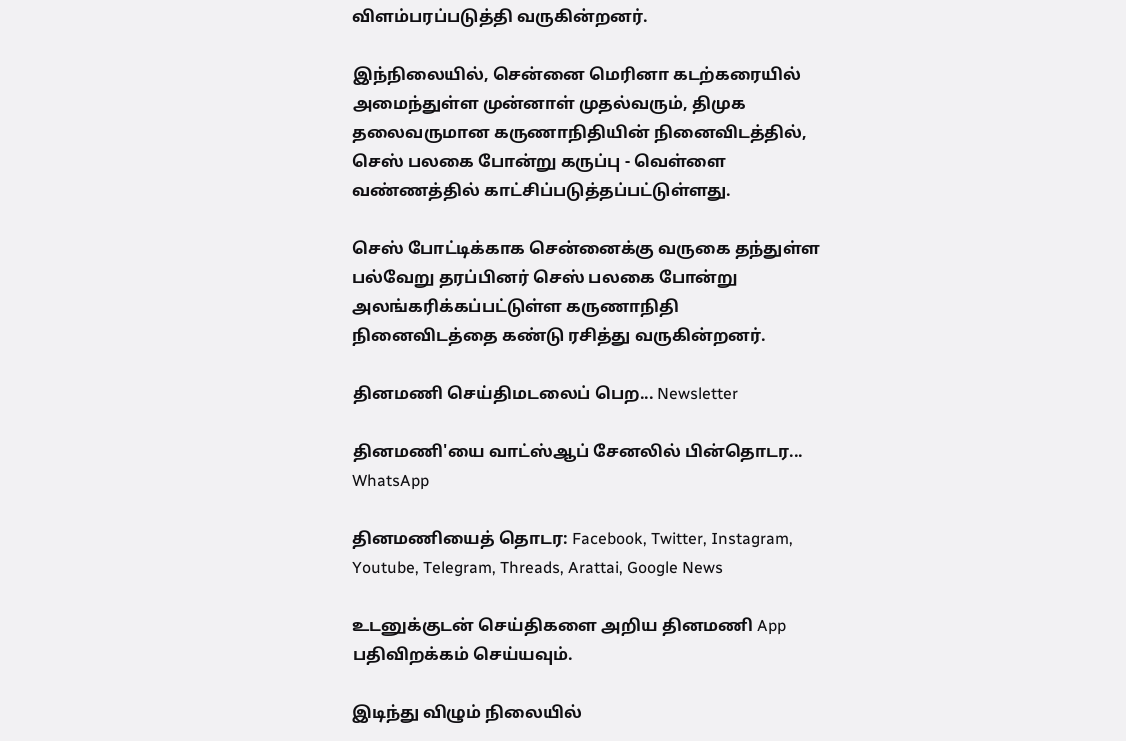விளம்பரப்படுத்தி வருகின்றனர்.

இந்நிலையில், சென்னை மெரினா கடற்கரையில் அமைந்துள்ள முன்னாள் முதல்வரும், திமுக தலைவருமான கருணாநிதியின் நினைவிடத்தில், செஸ் பலகை போன்று கருப்பு - வெள்ளை வண்ணத்தில் காட்சிப்படுத்தப்பட்டுள்ளது.

செஸ் போட்டிக்காக சென்னைக்கு வருகை தந்துள்ள பல்வேறு தரப்பினர் செஸ் பலகை போன்று அலங்கரிக்கப்பட்டுள்ள கருணாநிதி நினைவிடத்தை கண்டு ரசித்து வருகின்றனர்.

தினமணி செய்திமடலைப் பெற... Newsletter

தினமணி'யை வாட்ஸ்ஆப் சேனலில் பின்தொடர... WhatsApp

தினமணியைத் தொடர: Facebook, Twitter, Instagram, Youtube, Telegram, Threads, Arattai, Google News

உடனுக்குடன் செய்திகளை அறிய தினமணி App பதிவிறக்கம் செய்யவும்.

இடிந்து விழும் நிலையில்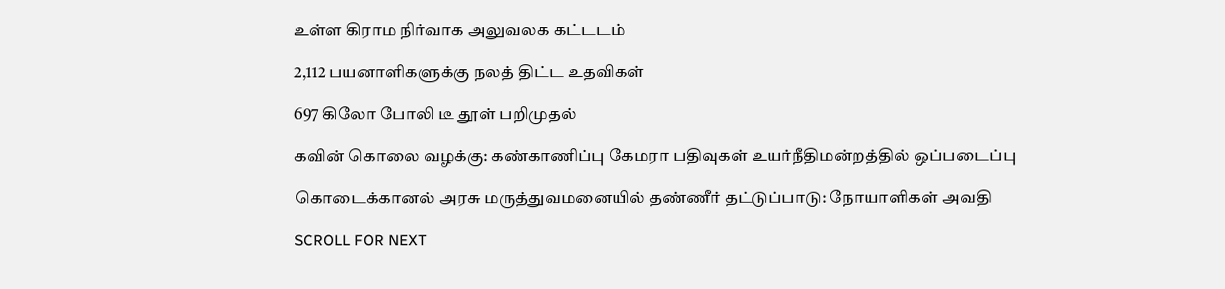உள்ள கிராம நிர்வாக அலுவலக கட்டடம்

2,112 பயனாளிகளுக்கு நலத் திட்ட உதவிகள்

697 கிலோ போலி டீ தூள் பறிமுதல்

கவின் கொலை வழக்கு: கண்காணிப்பு கேமரா பதிவுகள் உயர்நீதிமன்றத்தில் ஒப்படைப்பு

கொடைக்கானல் அரசு மருத்துவமனையில் தண்ணீர் தட்டுப்பாடு: நோயாளிகள் அவதி

SCROLL FOR NEXT